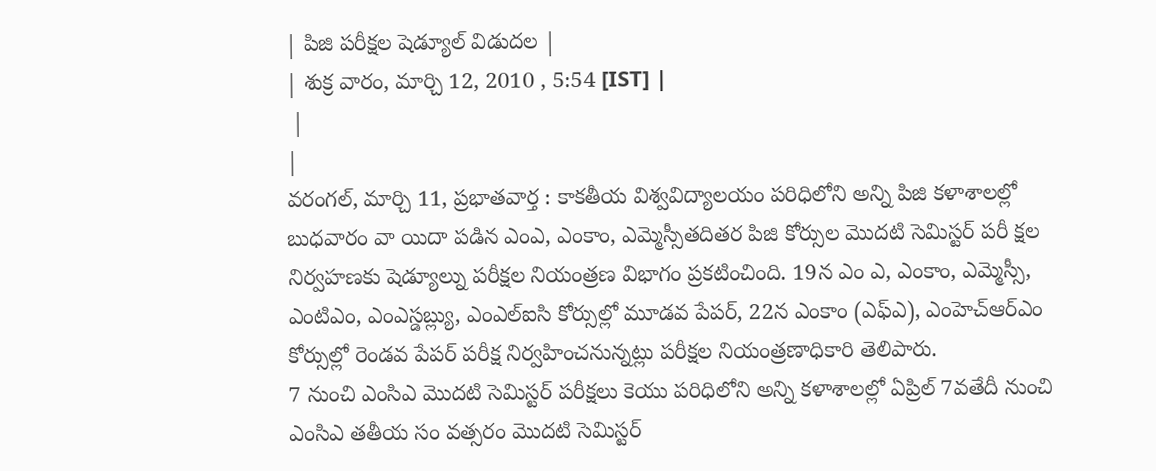| పిజి పరీక్షల షెడ్యూల్ విడుదల |
| శుక్ర వారం, మార్చి 12, 2010 , 5:54 [IST] |
 |
|
వరంగల్, మార్చి 11, ప్రభాతవార్త : కాకతీయ విశ్వవిద్యాలయం పరిధిలోని అన్ని పిజి కళాశాలల్లో బుధవారం వా యిదా పడిన ఎంఎ, ఎంకాం, ఎమ్మెస్సీతదితర పిజి కోర్సుల మొదటి సెమిస్టర్ పరీ క్షల నిర్వహణకు షెడ్యూల్ను పరీక్షల నియంత్రణ విభాగం ప్రకటించింది. 19న ఎం ఎ, ఎంకాం, ఎమ్మెస్సీ, ఎంటిఎం, ఎంఎస్డబ్ల్యు, ఎంఎల్ఐసి కోర్సుల్లో మూడవ పేపర్, 22న ఎంకాం (ఎఫ్ఎ), ఎంహెచ్ఆర్ఎం కోర్సుల్లో రెండవ పేపర్ పరీక్ష నిర్వహించనున్నట్లు పరీక్షల నియంత్రణాధికారి తెలిపారు.
7 నుంచి ఎంసిఎ మొదటి సెమిస్టర్ పరీక్షలు కెయు పరిధిలోని అన్ని కళాశాలల్లో ఏప్రిల్ 7వతేదీ నుంచి ఎంసిఎ తతీయ సం వత్సరం మొదటి సెమిస్టర్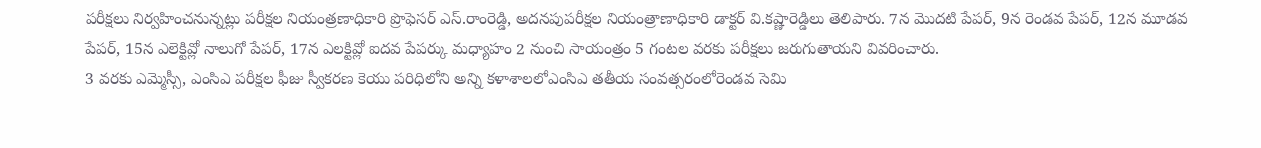పరీక్షలు నిర్వహించనున్నట్లు పరీక్షల నియంత్రణాధికారి ప్రొఫెసర్ ఎస్.రాంరెడ్డి, అదనపుపరీక్షల నియంత్రాణాధికారి డాక్టర్ వి.కష్ణారెడ్డిలు తెలిపారు. 7న మొదటి పేపర్, 9న రెండవ పేపర్, 12న మూడవ పేపర్, 15న ఎలెక్టివ్లో నాలుగో పేపర్, 17న ఎలక్టివ్లో ఐదవ పేపర్కు మధ్యాహం 2 నుంచి సాయంత్రం 5 గంటల వరకు పరీక్షలు జరుగుతాయని వివరించారు.
3 వరకు ఎమ్మెస్సీ, ఎంసిఎ పరీక్షల ఫీజు స్వీకరణ కెయు పరిధిలోని అన్ని కళాశాలలోఎంసిఎ తతీయ సంవత్సరంలోరెండవ సెమి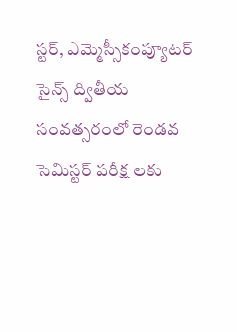స్టర్, ఎమ్మెస్సీకంప్యూటర్ సైన్స్ ద్వితీయ సంవత్సరంలో రెండవ సెమిస్టర్ పరీక్ష లకు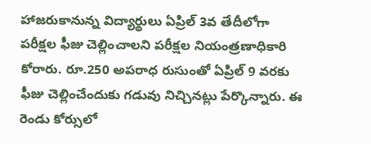హాజరుకానున్న విద్యార్థులు ఏప్రిల్ 3వ తేదీలోగా పరీక్షల ఫీజు చెల్లించాలని పరీక్షల నియంత్రణాధికారి కోరారు. రూ.250 అపరాధ రుసుంతో ఏప్రిల్ 9 వరకు ఫీజు చెల్లించేందుకు గడువు నిచ్చినట్లు పేర్కొన్నారు. ఈ రెండు కోర్సులో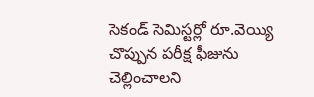సెకండ్ సెమిస్టర్లో రూ.వెయ్యి చొప్పున పరీక్ష ఫీజును చెల్లించాలని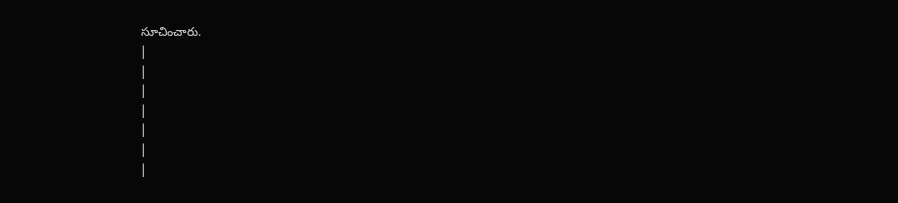సూచించారు.
|
|
|
|
|
|
|